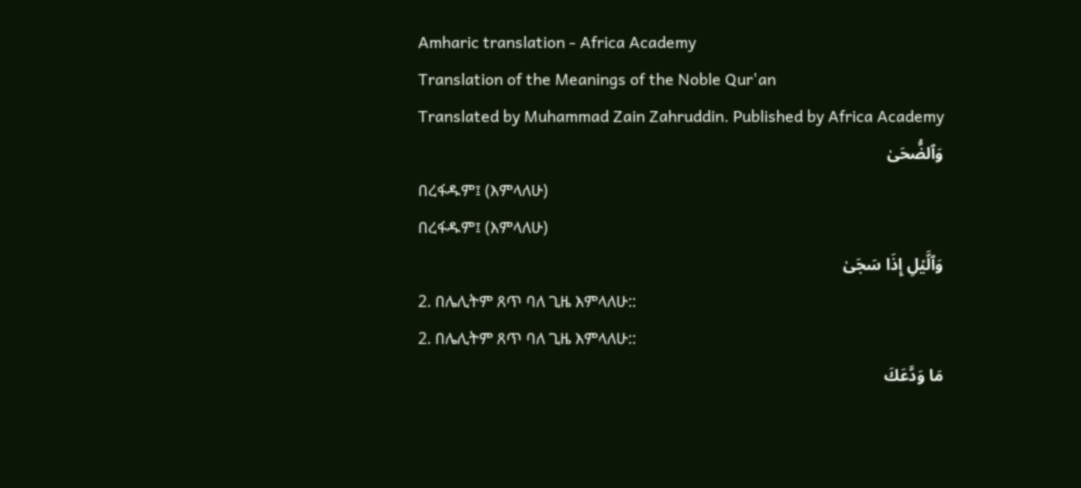Amharic translation - Africa Academy
Translation of the Meanings of the Noble Qur'an
Translated by Muhammad Zain Zahruddin. Published by Africa Academy
وَٱلضُّحَىٰ
በረፋዱም፤ (እምላለሁ)
በረፋዱም፤ (እምላለሁ)
وَٱلَّيۡلِ إِذَا سَجَىٰ
2. በሌሊትም ጸጥ ባለ ጊዜ እምላለሁ::
2. በሌሊትም ጸጥ ባለ ጊዜ እምላለሁ::
مَا وَدَّعَكَ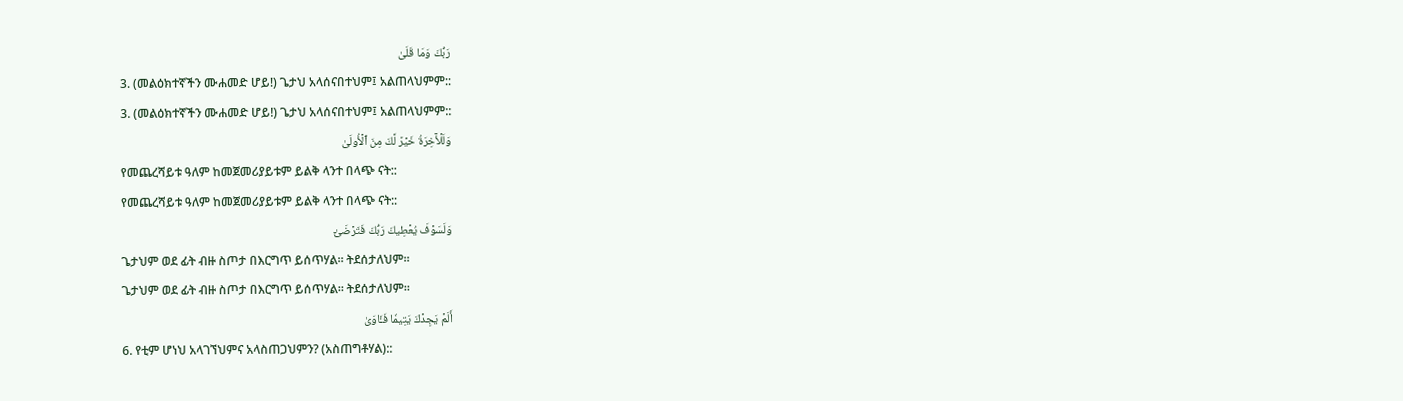رَبُّكَ وَمَا قَلَىٰ
3. (መልዕክተኛችን ሙሐመድ ሆይ!) ጌታህ አላሰናበተህም፤ አልጠላህምም::
3. (መልዕክተኛችን ሙሐመድ ሆይ!) ጌታህ አላሰናበተህም፤ አልጠላህምም::
وَلَلۡأٓخِرَةُ خَيۡرٞ لَّكَ مِنَ ٱلۡأُولَىٰ
የመጨረሻይቱ ዓለም ከመጀመሪያይቱም ይልቅ ላንተ በላጭ ናት::
የመጨረሻይቱ ዓለም ከመጀመሪያይቱም ይልቅ ላንተ በላጭ ናት::
وَلَسَوۡفَ يُعۡطِيكَ رَبُّكَ فَتَرۡضَىٰٓ
ጌታህም ወደ ፊት ብዙ ስጦታ በእርግጥ ይሰጥሃል። ትደሰታለህም።
ጌታህም ወደ ፊት ብዙ ስጦታ በእርግጥ ይሰጥሃል። ትደሰታለህም።
أَلَمۡ يَجِدۡكَ يَتِيمٗا فَـَٔاوَىٰ
6. የቲም ሆነህ አላገኘህምና አላስጠጋህምን? (አስጠግቶሃል)::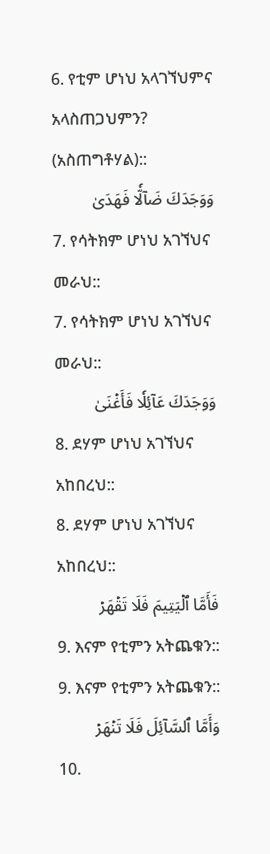6. የቲም ሆነህ አላገኘህምና አላስጠጋህምን? (አስጠግቶሃል)::
وَوَجَدَكَ ضَآلّٗا فَهَدَىٰ
7. የሳትክም ሆነህ አገኘህና መራህ::
7. የሳትክም ሆነህ አገኘህና መራህ::
وَوَجَدَكَ عَآئِلٗا فَأَغۡنَىٰ
8. ደሃም ሆነህ አገኘህና አከበረህ::
8. ደሃም ሆነህ አገኘህና አከበረህ::
فَأَمَّا ٱلۡيَتِيمَ فَلَا تَقۡهَرۡ
9. እናም የቲምን አትጨቁን::
9. እናም የቲምን አትጨቁን::
وَأَمَّا ٱلسَّآئِلَ فَلَا تَنۡهَرۡ
10.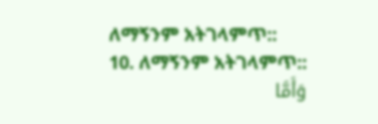ለማኝንም አትገላምጥ::
10. ለማኝንም አትገላምጥ::
وَأَمَّا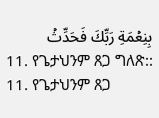بِنِعۡمَةِ رَبِّكَ فَحَدِّثۡ
11. የጌታህንም ጸጋ ግለጽ::
11. የጌታህንም ጸጋ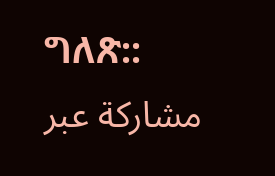ግለጽ::
مشاركة عبر